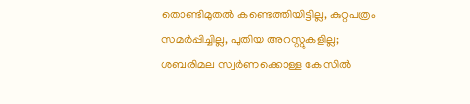തൊണ്ടിമുതല്‍ കണ്ടെത്തിയിട്ടില്ല, കുറ്റപത്രം സമര്‍പ്പിച്ചില്ല, പുതിയ അറസ്റ്റുകളില്ല; ശബരിമല സ്വര്‍ണക്കൊള്ള കേസില്‍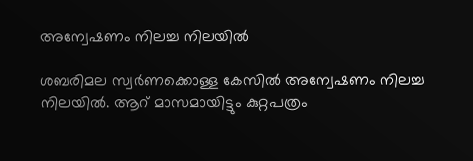അന്വേഷണം നിലച്ച നിലയില്‍

ശബരിമല സ്വര്‍ണക്കൊള്ള കേസില്‍ അന്വേഷണം നിലച്ച നിലയില്‍. ആറ് മാസമായിട്ടും കുറ്റപത്രം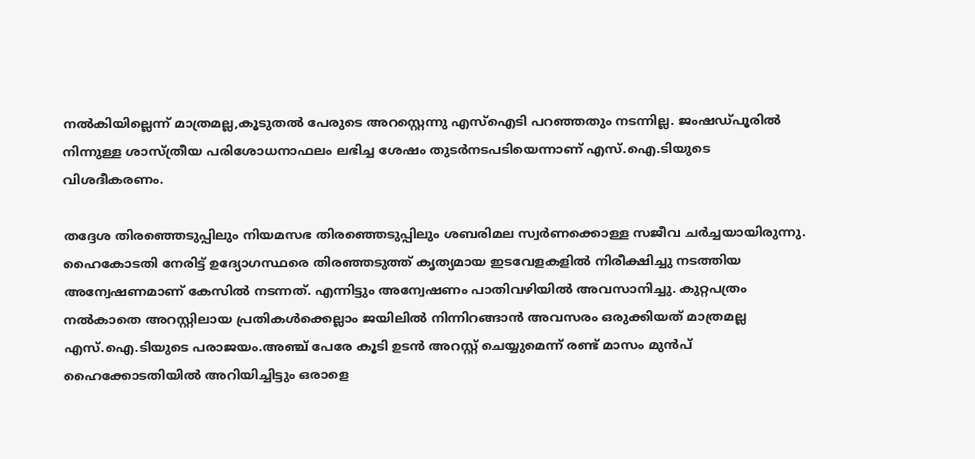നല്‍കിയില്ലെന്ന് മാത്രമല്ല,കൂടുതല്‍ പേരുടെ അറസ്റ്റെന്നു എസ്‌ഐടി പറഞ്ഞതും നടന്നില്ല. ജംഷഡ്പൂരില്‍ നിന്നുള്ള ശാസ്ത്രീയ പരിശോധനാഫലം ലഭിച്ച ശേഷം തുടര്‍നടപടിയെന്നാണ് എസ്.ഐ.ടിയുടെ വിശദീകരണം.

തദ്ദേശ തിരഞ്ഞെടുപ്പിലും നിയമസഭ തിരഞ്ഞെടുപ്പിലും ശബരിമല സ്വര്‍ണക്കൊള്ള സജീവ ചര്‍ച്ചയായിരുന്നു. ഹൈകോടതി നേരിട്ട് ഉദ്യോഗസ്ഥരെ തിരഞ്ഞടുത്ത് കൃത്യമായ ഇടവേളകളില്‍ നിരീക്ഷിച്ചു നടത്തിയ അന്വേഷണമാണ് കേസില്‍ നടന്നത്. എന്നിട്ടും അന്വേഷണം പാതിവഴിയില്‍ അവസാനിച്ചു. കുറ്റപത്രം നല്‍കാതെ അറസ്റ്റിലായ പ്രതികള്‍ക്കെല്ലാം ജയിലില്‍ നിന്നിറങ്ങാന്‍ അവസരം ഒരുക്കിയത് മാത്രമല്ല എസ്.ഐ.ടിയുടെ പരാജയം.അഞ്ച് പേരേ കൂടി ഉടന്‍ അറസ്റ്റ് ചെയ്യുമെന്ന് രണ്ട് മാസം മുന്‍പ് ഹൈക്കോടതിയില്‍ അറിയിച്ചിട്ടും ഒരാളെ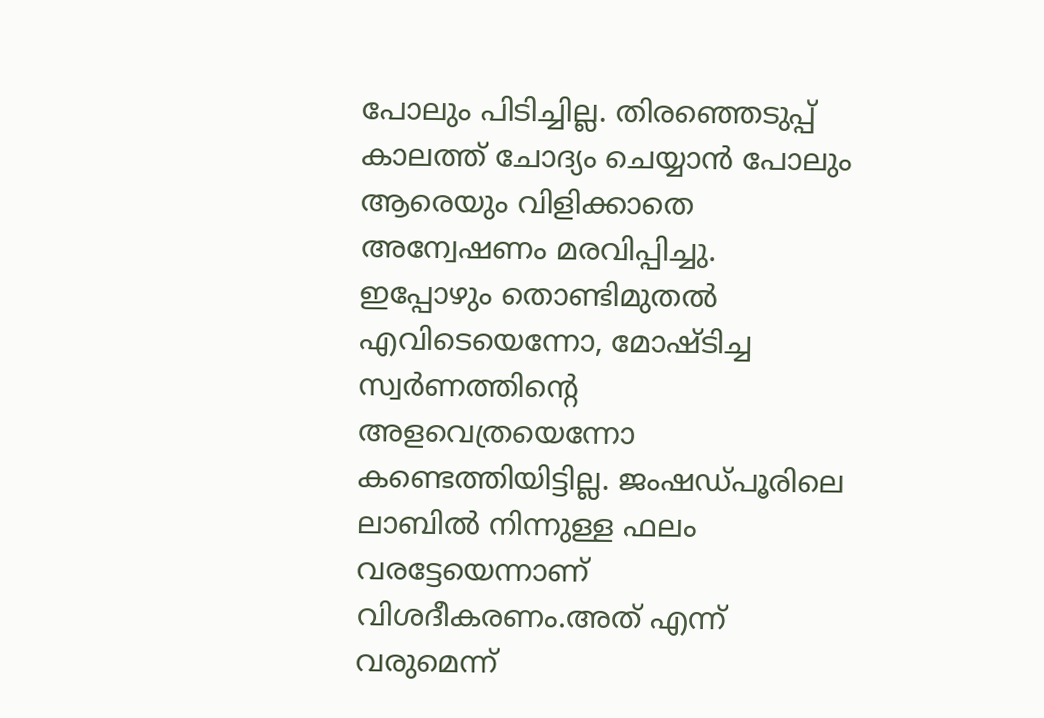പോലും പിടിച്ചില്ല. തിരഞ്ഞെടുപ്പ് കാലത്ത് ചോദ്യം ചെയ്യാന്‍ പോലും ആരെയും വിളിക്കാതെ അന്വേഷണം മരവിപ്പിച്ചു. ഇപ്പോഴും തൊണ്ടിമുതല്‍ എവിടെയെന്നോ, മോഷ്ടിച്ച സ്വര്‍ണത്തിന്റെ അളവെത്രയെന്നോ കണ്ടെത്തിയിട്ടില്ല. ജംഷഡ്പൂരിലെ ലാബില്‍ നിന്നുള്ള ഫലം വരട്ടേയെന്നാണ് വിശദീകരണം.അത് എന്ന് വരുമെന്ന്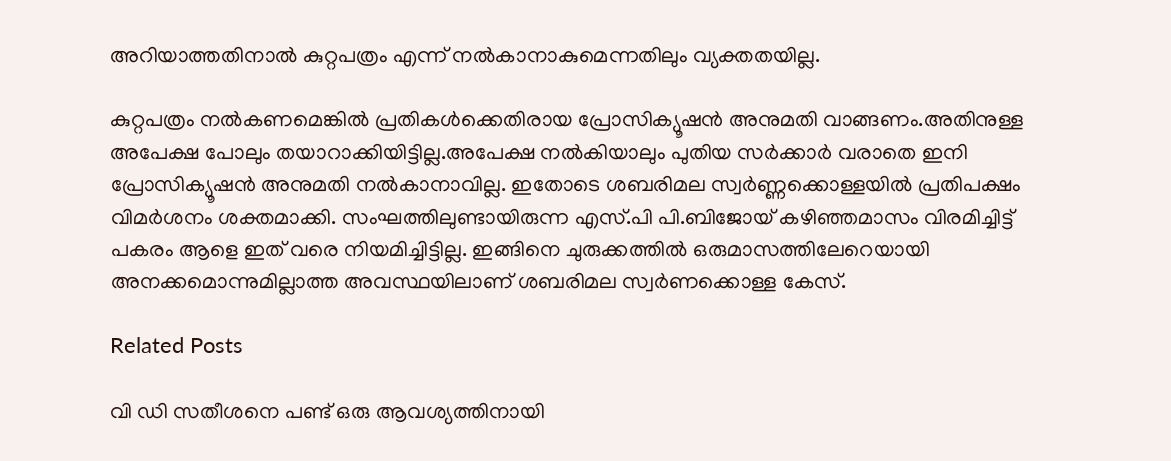അറിയാത്തതിനാല്‍ കുറ്റപത്രം എന്ന് നല്‍കാനാകുമെന്നതിലും വ്യക്തതയില്ല.

കുറ്റപത്രം നല്‍കണമെങ്കില്‍ പ്രതികള്‍ക്കെതിരായ പ്രോസിക്യൂഷന്‍ അനുമതി വാങ്ങണം.അതിനുള്ള അപേക്ഷ പോലും തയാറാക്കിയിട്ടില്ല.അപേക്ഷ നല്‍കിയാലും പുതിയ സര്‍ക്കാര്‍ വരാതെ ഇനി പ്രോസിക്യൂഷന്‍ അനുമതി നല്‍കാനാവില്ല. ഇതോടെ ശബരിമല സ്വര്‍ണ്ണക്കൊള്ളയില്‍ പ്രതിപക്ഷം വിമര്‍ശനം ശക്തമാക്കി. സംഘത്തിലുണ്ടായിരുന്ന എസ്.പി പി.ബിജോയ് കഴിഞ്ഞമാസം വിരമിച്ചിട്ട് പകരം ആളെ ഇത് വരെ നിയമിച്ചിട്ടില്ല. ഇങ്ങിനെ ചുരുക്കത്തില്‍ ഒരുമാസത്തിലേറെയായി അനക്കമൊന്നുമില്ലാത്ത അവസ്ഥയിലാണ് ശബരിമല സ്വര്‍ണക്കൊള്ള കേസ്.

Related Posts

വി ഡി സതീശനെ പണ്ട് ഒരു ആവശ്യത്തിനായി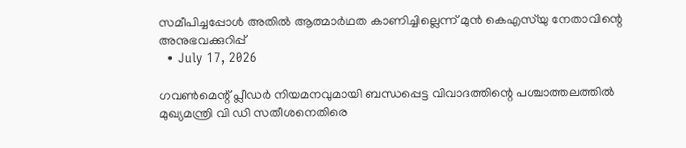സമീപിച്ചപ്പോള്‍ അതില്‍ ആത്മാര്‍ഥത കാണിച്ചില്ലെന്ന് മുന്‍ കെഎസ്‌യു നേതാവിന്റെ അനുഭവക്കുറിപ്പ്
  • July 17, 2026

ഗവണ്‍മെന്റ് പ്ലീഡര്‍ നിയമനവുമായി ബന്ധപ്പെട്ട വിവാദത്തിന്റെ പശ്ചാത്തലത്തില്‍ മുഖ്യമന്ത്രി വി ഡി സതീശനെതിരെ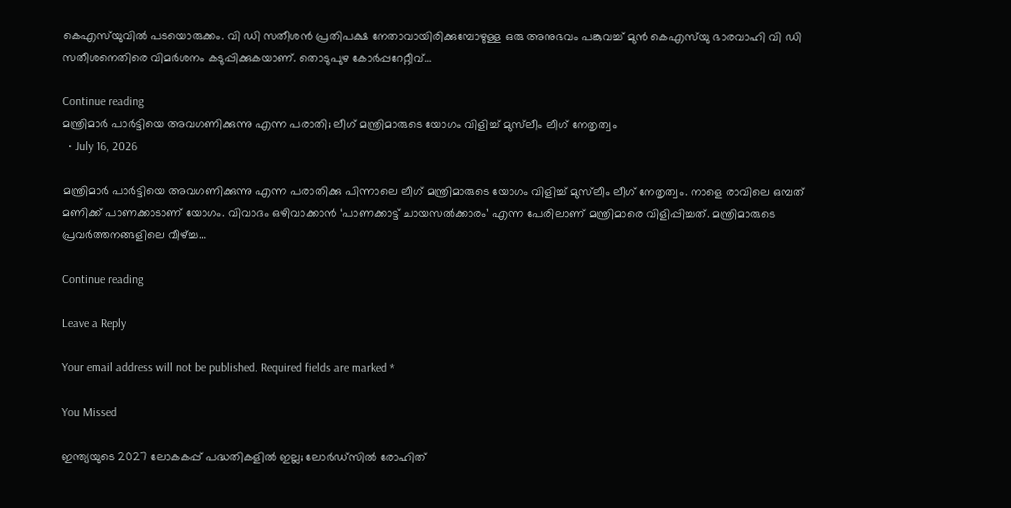കെഎസ്‌യുവില്‍ പടയൊരുക്കം. വി ഡി സതീശന്‍ പ്രതിപക്ഷ നേതാവായിരിക്കുമ്പോഴുള്ള ഒരു അനുഭവം പങ്കുവച്ച് മുന്‍ കെഎസ്‌യു ഭാരവാഹി വി ഡി സതീശനെതിരെ വിമര്‍ശനം കടുപ്പിക്കുകയാണ്. തൊടുപുഴ കോര്‍പ്പറേറ്റീവ്…

Continue reading
മന്ത്രിമാർ പാർട്ടിയെ അവഗണിക്കുന്നു എന്ന പരാതി; ലീഗ് മന്ത്രിമാരുടെ യോഗം വിളിച്ച് മുസ്‌ലീം ലീഗ് നേതൃത്വം
  • July 16, 2026

മന്ത്രിമാർ പാർട്ടിയെ അവഗണിക്കുന്നു എന്ന പരാതിക്കു പിന്നാലെ ലീഗ് മന്ത്രിമാരുടെ യോഗം വിളിച്ച് മുസ്‌ലീം ലീഗ് നേതൃത്വം. നാളെ രാവിലെ ഒമ്പത് മണിക്ക് പാണക്കാടാണ് യോഗം. വിവാദം ഒഴിവാക്കാൻ ‘പാണക്കാട്ട് ചായസൽക്കാരം’ എന്ന പേരിലാണ് മന്ത്രിമാരെ വിളിപ്പിച്ചത്. മന്ത്രിമാരുടെ പ്രവർത്തനങ്ങളിലെ വീഴ്ച്ച…

Continue reading

Leave a Reply

Your email address will not be published. Required fields are marked *

You Missed

ഇന്ത്യയുടെ 2027 ലോകകപ്പ് പദ്ധതികളില്‍ ഇല്ല; ലോര്‍ഡ്‌സില്‍ രോഹിത്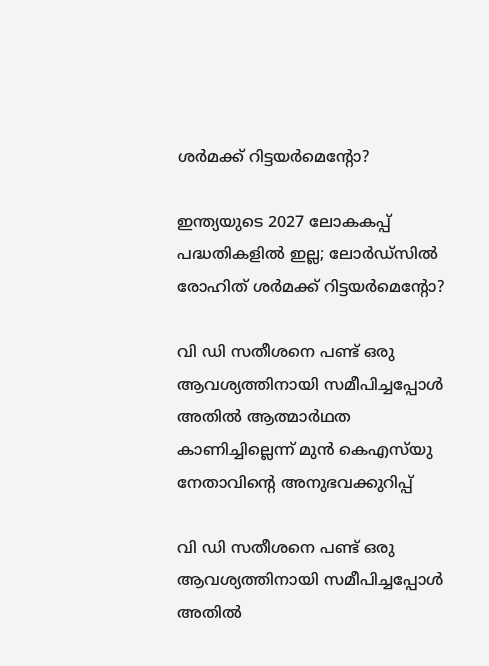ശര്‍മക്ക് റിട്ടയര്‍മെന്റോ?

ഇന്ത്യയുടെ 2027 ലോകകപ്പ് പദ്ധതികളില്‍ ഇല്ല; ലോര്‍ഡ്‌സില്‍ രോഹിത് ശര്‍മക്ക് റിട്ടയര്‍മെന്റോ?

വി ഡി സതീശനെ പണ്ട് ഒരു ആവശ്യത്തിനായി സമീപിച്ചപ്പോള്‍ അതില്‍ ആത്മാര്‍ഥത കാണിച്ചില്ലെന്ന് മുന്‍ കെഎസ്‌യു നേതാവിന്റെ അനുഭവക്കുറിപ്പ്

വി ഡി സതീശനെ പണ്ട് ഒരു ആവശ്യത്തിനായി സമീപിച്ചപ്പോള്‍ അതില്‍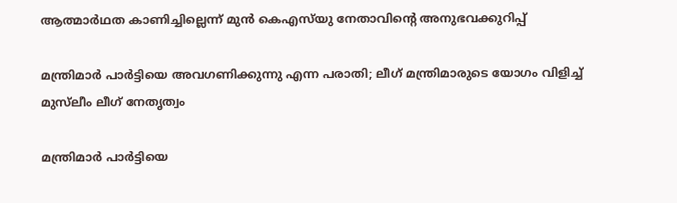ആത്മാര്‍ഥത കാണിച്ചില്ലെന്ന് മുന്‍ കെഎസ്‌യു നേതാവിന്റെ അനുഭവക്കുറിപ്പ്

മന്ത്രിമാർ പാർട്ടിയെ അവഗണിക്കുന്നു എന്ന പരാതി; ലീഗ് മന്ത്രിമാരുടെ യോഗം വിളിച്ച് മുസ്‌ലീം ലീഗ് നേതൃത്വം

മന്ത്രിമാർ പാർട്ടിയെ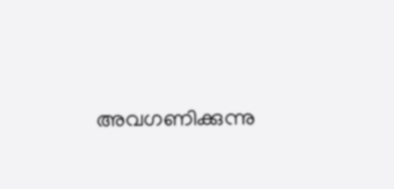അവഗണിക്കുന്നു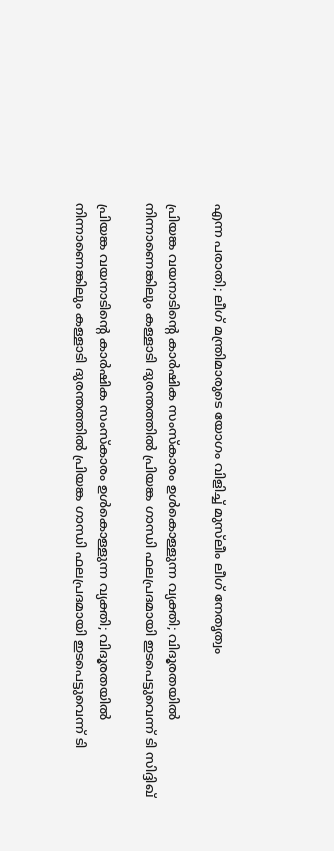എന്ന പരാതി; ലീഗ് മന്ത്രിമാരുടെ യോഗം വിളിച്ച് മുസ്‌ലീം ലീഗ് നേതൃത്വം

പ്രിയങ്ക വയനാടിന്റെ കാർഷിക സംസ്കാരം ഉൾകൊള്ളുന്ന വ്യക്തി; വിദൂരതയിൽ നിന്നാണെങ്കിലും കള്ളാടി ദുരന്തത്തിൽ പ്രിയങ്ക ഗാന്ധി ഫലപ്രദമായി ഇടപെട്ടുവെന്ന് ടി സിദ്ദിഖ്

പ്രിയങ്ക വയനാടിന്റെ കാർഷിക സംസ്കാരം ഉൾകൊള്ളുന്ന വ്യക്തി; വിദൂരതയിൽ നിന്നാണെങ്കിലും കള്ളാടി ദുരന്തത്തിൽ പ്രിയങ്ക ഗാന്ധി ഫലപ്രദമായി ഇടപെട്ടുവെന്ന് ടി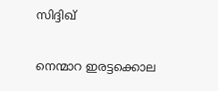സിദ്ദിഖ്

നെന്മാറ ഇരട്ടക്കൊല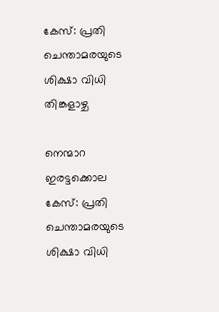കേസ്: പ്രതി ചെന്താമരയുടെ ശിക്ഷാ വിധി തിങ്കളാഴ്ച

നെന്മാറ ഇരട്ടക്കൊല കേസ്: പ്രതി ചെന്താമരയുടെ ശിക്ഷാ വിധി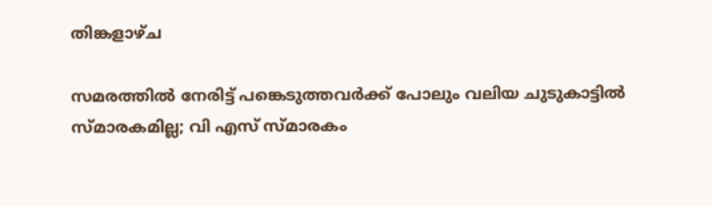തിങ്കളാഴ്ച

സമരത്തില്‍ നേരിട്ട് പങ്കെടുത്തവര്‍ക്ക് പോലും വലിയ ചുടുകാട്ടില്‍ സ്മാരകമില്ല; വി എസ് സ്മാരകം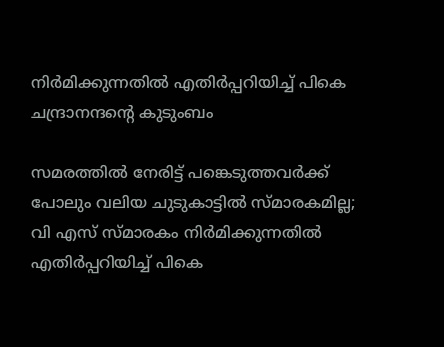നിര്‍മിക്കുന്നതില്‍ എതിര്‍പ്പറിയിച്ച് പികെ ചന്ദ്രാനന്ദന്റെ കുടുംബം

സമരത്തില്‍ നേരിട്ട് പങ്കെടുത്തവര്‍ക്ക് പോലും വലിയ ചുടുകാട്ടില്‍ സ്മാരകമില്ല; വി എസ് സ്മാരകം നിര്‍മിക്കുന്നതില്‍ എതിര്‍പ്പറിയിച്ച് പികെ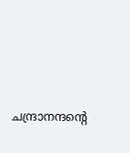ചന്ദ്രാനന്ദന്റെ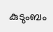കുടുംബം